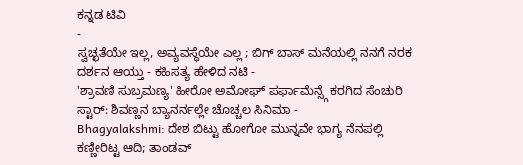ಕನ್ನಡ ಟಿವಿ
-
ಸ್ವಚ್ಛತೆಯೇ ಇಲ್ಲ, ಅವ್ಯವಸ್ಥೆಯೇ ಎಲ್ಲ ; ಬಿಗ್ ಬಾಸ್ ಮನೆಯಲ್ಲಿ ನನಗೆ ನರಕ ದರ್ಶನ ಆಯ್ತು - ಕಹಿಸತ್ಯ ಹೇಳಿದ ನಟಿ -
'ಶ್ರಾವಣಿ ಸುಬ್ರಮಣ್ಯ' ಹೀರೋ ಅಮೋಘ್ ಪರ್ಫಾಮೆನ್ಸ್ಗೆ ಕರಗಿದ ಸೆಂಚುರಿ ಸ್ಟಾರ್: ಶಿವಣ್ಣನ ಬ್ಯಾನರ್ನಲ್ಲೇ ಚೊಚ್ಚಲ ಸಿನಿಮಾ -
Bhagyalakshmi: ದೇಶ ಬಿಟ್ಟು ಹೋಗೋ ಮುನ್ನವೇ ಭಾಗ್ಯ ನೆನಪಲ್ಲಿ ಕಣ್ಣೀರಿಟ್ಟ ಆದಿ; ತಾಂಡವ್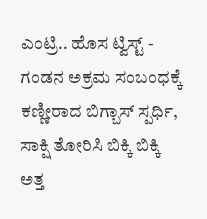ಎಂಟ್ರಿ.. ಹೊಸ ಟ್ವಿಸ್ಟ್ -
ಗಂಡನ ಅಕ್ರಮ ಸಂಬಂಧಕ್ಕೆ ಕಣ್ಣೀರಾದ ಬಿಗ್ಬಾಸ್ ಸ್ಪರ್ಧಿ, ಸಾಕ್ಷಿ ತೋರಿಸಿ ಬಿಕ್ಕಿ ಬಿಕ್ಕಿ ಅತ್ತ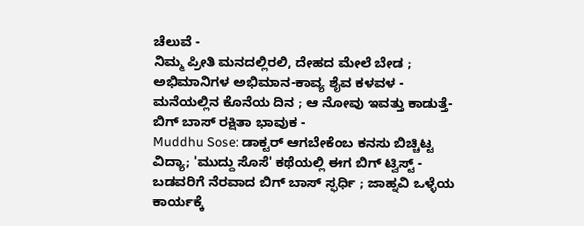ಚೆಲುವೆ -
ನಿಮ್ಮ ಪ್ರೀತಿ ಮನದಲ್ಲಿರಲಿ, ದೇಹದ ಮೇಲೆ ಬೇಡ ; ಅಭಿಮಾನಿಗಳ ಅಭಿಮಾನ-ಕಾವ್ಯ ಶೈವ ಕಳವಳ -
ಮನೆಯಲ್ಲಿನ ಕೊನೆಯ ದಿನ ; ಆ ನೋವು ಇವತ್ತು ಕಾಡುತ್ತೆ-ಬಿಗ್ ಬಾಸ್ ರಕ್ಷಿತಾ ಭಾವುಕ -
Muddhu Sose: ಡಾಕ್ಟರ್ ಆಗಬೇಕೆಂಬ ಕನಸು ಬಿಚ್ಚಿಟ್ಟ ವಿದ್ಯಾ; 'ಮುದ್ದು ಸೊಸೆ' ಕಥೆಯಲ್ಲಿ ಈಗ ಬಿಗ್ ಟ್ವಿಸ್ಟ್ -
ಬಡವರಿಗೆ ನೆರವಾದ ಬಿಗ್ ಬಾಸ್ ಸ್ಫರ್ಧಿ ; ಜಾಹ್ನವಿ ಒಳ್ಳೆಯ ಕಾರ್ಯಕ್ಕೆ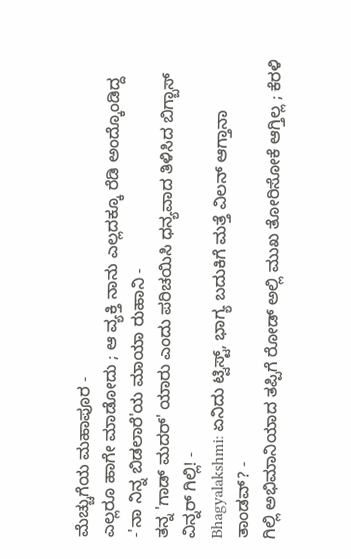ಮೆಚ್ಚುಗೆಯ ಮಹಾಪೂರ -
ಎಲ್ಲರೂ ಹಾಗೇ ಮಾಡೋದು ; ಆ ವ್ಯಕ್ತಿ ನಾನು ಎಲ್ಲದಕ್ಕೂ ರೆಡಿ ಅಂದ್ಕೊಂಡಿದ್ದ -'ನಾ ನಿನ್ನ ಬಿಡಲಾರೆ'ಯ ಮಾಯಾ ರುಹಾನಿ -
ತನ್ನ 'ಗಾಡ್ ಮದರ್' ಯಾರು ಎಂದು ಪರಿಚಯಿಸಿ ಧನ್ಯವಾದ ತಿಳಿಸಿದ ಬಿಗ್ಬಾಸ್ ವಿನ್ನರ್ ಗಿಲ್ಲಿ! -
Bhagyalakshmi: ಏನಿದು ಟ್ವಿಸ್ಟ್, ಭಾಗ್ಯ ಬದುಕಿಗೆ ಮತ್ತೆ ವಿಲನ್ ಆಗ್ತಾನಾ ತಾಂಡವ್? -
ಗಿಲ್ಲಿ ಅಭಿಮಾನಿಯಾದ ತಪ್ಪಿಗೆ ರೋಡ್ ಅಲ್ಲಿ ಮುಖ ತೋರಿಸೋಕೆ ಆಗ್ತಿಲ್ಲ ; ಕೆರಳಿ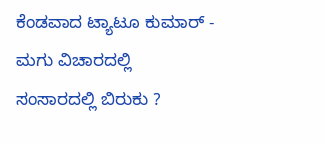ಕೆಂಡವಾದ ಟ್ಯಾಟೂ ಕುಮಾರ್ -
ಮಗು ವಿಚಾರದಲ್ಲಿ ಸಂಸಾರದಲ್ಲಿ ಬಿರುಕು ?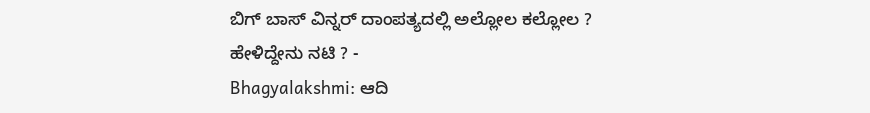ಬಿಗ್ ಬಾಸ್ ವಿನ್ನರ್ ದಾಂಪತ್ಯದಲ್ಲಿ ಅಲ್ಲೋಲ ಕಲ್ಲೋಲ ? ಹೇಳಿದ್ದೇನು ನಟಿ ? -
Bhagyalakshmi: ಆದಿ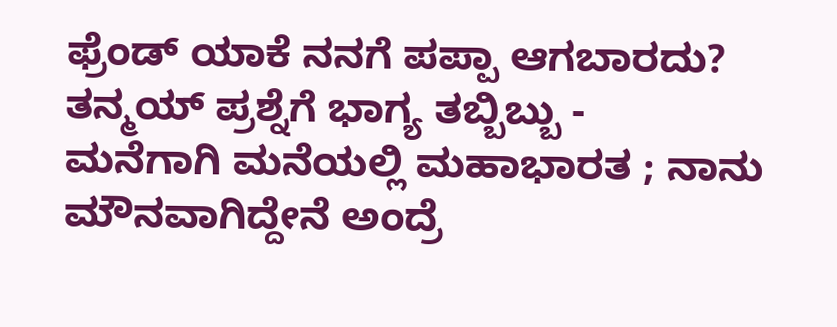ಫ್ರೆಂಡ್ ಯಾಕೆ ನನಗೆ ಪಪ್ಪಾ ಆಗಬಾರದು? ತನ್ಮಯ್ ಪ್ರಶ್ನೆಗೆ ಭಾಗ್ಯ ತಬ್ಬಿಬ್ಬು -
ಮನೆಗಾಗಿ ಮನೆಯಲ್ಲಿ ಮಹಾಭಾರತ ; ನಾನು ಮೌನವಾಗಿದ್ದೇನೆ ಅಂದ್ರೆ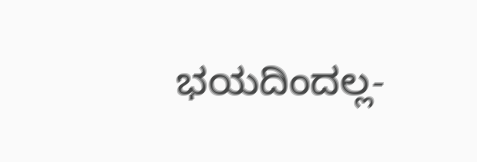ಭಯದಿಂದಲ್ಲ-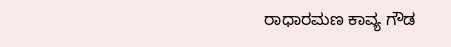ರಾಧಾರಮಣ ಕಾವ್ಯ ಗೌಡ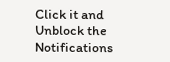Click it and Unblock the Notifications